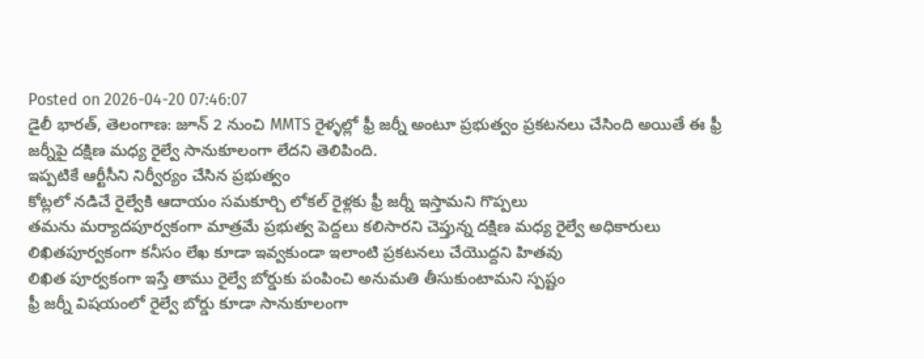Posted on 2026-04-20 07:46:07
డైలీ భారత్, తెలంగాణ: జూన్ 2 నుంచి MMTS రైళ్ళల్లో ఫ్రీ జర్నీ అంటూ ప్రభుత్వం ప్రకటనలు చేసింది అయితే ఈ ఫ్రీ జర్నీపై దక్షిణ మధ్య రైల్వే సానుకూలంగా లేదని తెలిపింది.
ఇప్పటికే ఆర్టీసీని నిర్వీర్యం చేసిన ప్రభుత్వం
కోట్లలో నడిచే రైల్వేకి ఆదాయం సమకూర్చి లోకల్ రైళ్లకు ఫ్రీ జర్నీ ఇస్తామని గొప్పలు
తమను మర్యాదపూర్వకంగా మాత్రమే ప్రభుత్వ పెద్దలు కలిసారని చెప్తున్న దక్షిణ మధ్య రైల్వే అధికారులు
లిఖితపూర్వకంగా కనీసం లేఖ కూడా ఇవ్వకుండా ఇలాంటి ప్రకటనలు చేయొద్దని హితవు
లిఖిత పూర్వకంగా ఇస్తే తాము రైల్వే బోర్డుకు పంపించి అనుమతి తీసుకుంటామని స్పష్టం
ఫ్రీ జర్నీ విషయంలో రైల్వే బోర్డు కూడా సానుకూలంగా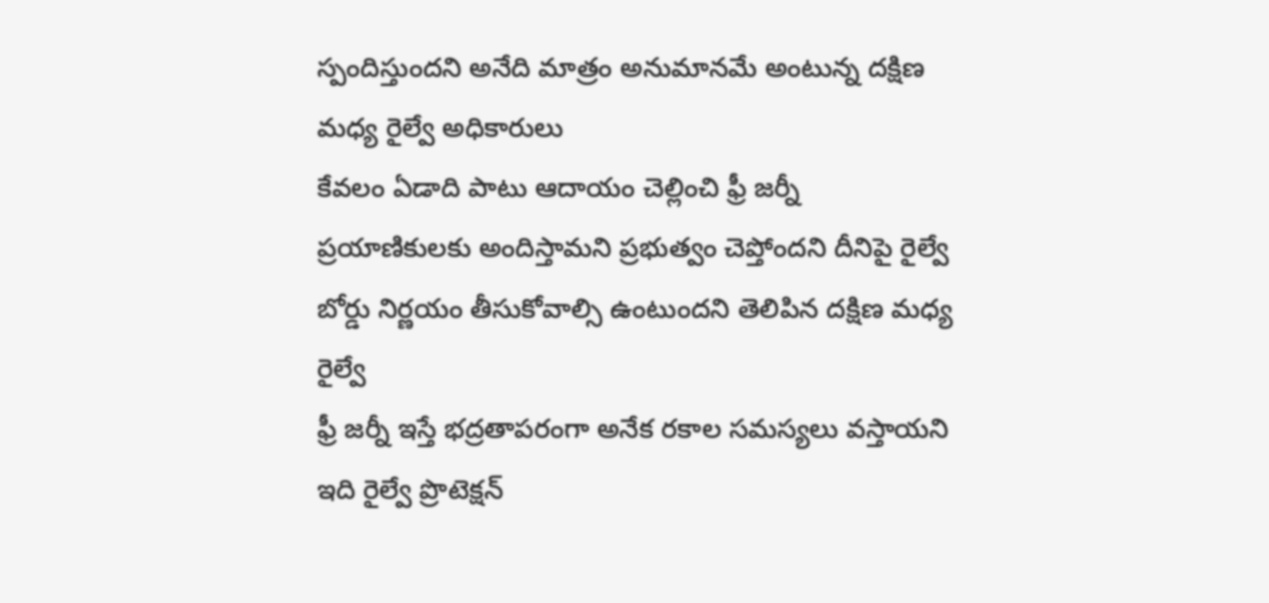స్పందిస్తుందని అనేది మాత్రం అనుమానమే అంటున్న దక్షిణ మధ్య రైల్వే అధికారులు
కేవలం ఏడాది పాటు ఆదాయం చెల్లించి ఫ్రీ జర్నీ ప్రయాణికులకు అందిస్తామని ప్రభుత్వం చెప్తోందని దీనిపై రైల్వే బోర్డు నిర్ణయం తీసుకోవాల్సి ఉంటుందని తెలిపిన దక్షిణ మధ్య రైల్వే
ఫ్రీ జర్నీ ఇస్తే భద్రతాపరంగా అనేక రకాల సమస్యలు వస్తాయని ఇది రైల్వే ప్రొటెక్షన్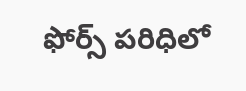ఫోర్స్ పరిధిలో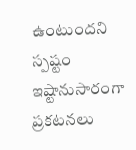ఉంటుందని స్పష్టం
ఇష్టానుసారంగా ప్రకటనలు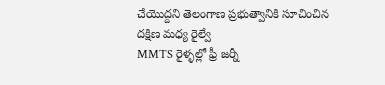చేయొద్దని తెలంగాణ ప్రభుత్వానికి సూచించిన దక్షిణ మధ్య రైల్వే
MMTS రైళ్ళల్లో ఫ్రీ జర్నీ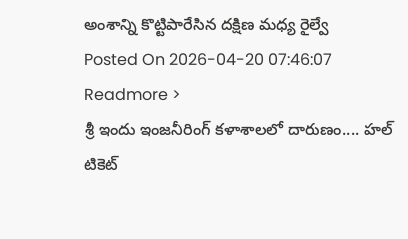అంశాన్ని కొట్టిపారేసిన దక్షిణ మధ్య రైల్వే
Posted On 2026-04-20 07:46:07
Readmore >
శ్రీ ఇందు ఇంజనీరింగ్ కళాశాలలో దారుణం.... హల్ టికెట్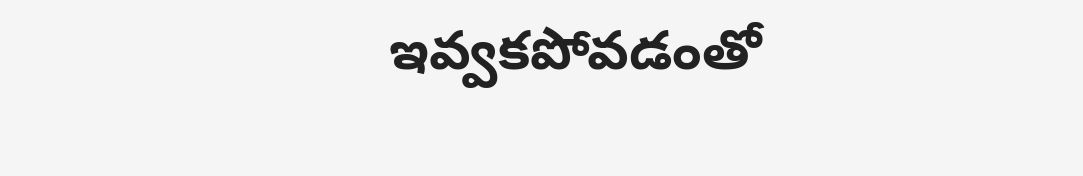ఇవ్వకపోవడంతో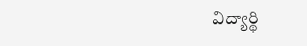విద్యార్థి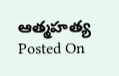ఆత్మహత్య
Posted On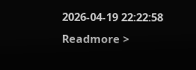2026-04-19 22:22:58
Readmore >